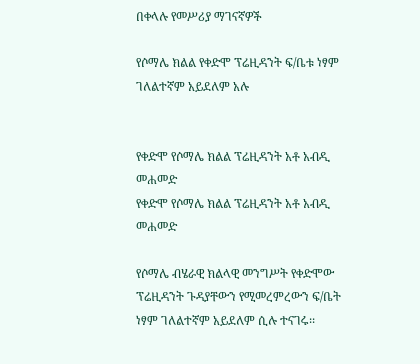በቀላሉ የመሥሪያ ማገናኛዎች

የሶማሌ ክልል የቀድሞ ፕሬዚዳንት ፍ/ቤቱ ነፃም ገለልተኛም አይደለም አሉ


የቀድሞ የሶማሌ ክልል ፕሬዚዳንት አቶ አብዲ መሐመድ
የቀድሞ የሶማሌ ክልል ፕሬዚዳንት አቶ አብዲ መሐመድ

የሶማሌ ብሄራዊ ክልላዊ መንግሥት የቀድሞው ፕሬዚዳንት ጉዳያቸውን የሚመረምረውን ፍ/ቤት ነፃም ገለልተኛም አይደለም ሲሉ ተናገሩ፡፡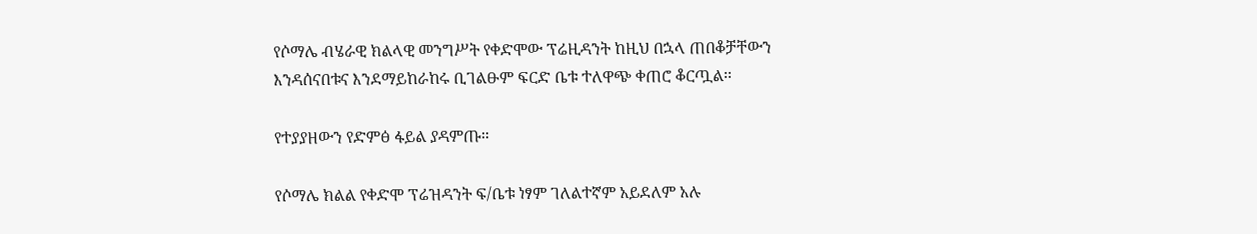የሶማሌ ብሄራዊ ክልላዊ መንግሥት የቀድሞው ፕሬዚዳንት ከዚህ በኋላ ጠበቆቻቸውን እንዳሰናበቱና እንደማይከራከሩ ቢገልፁም ፍርድ ቤቱ ተለዋጭ ቀጠሮ ቆርጧል፡፡

የተያያዘውን የድምፅ ፋይል ያዳምጡ።

የሶማሌ ክልል የቀድሞ ፕሬዝዳንት ፍ/ቤቱ ነፃም ገለልተኛም አይደለም አሉ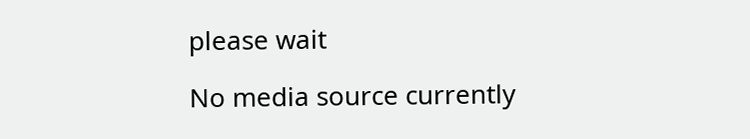please wait

No media source currently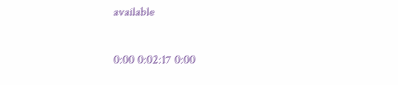available

0:00 0:02:17 0:00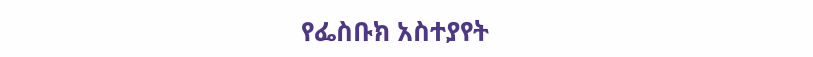የፌስቡክ አስተያየት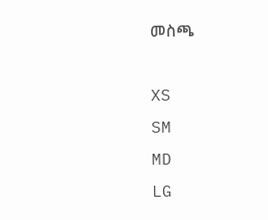መስጫ

XS
SM
MD
LG